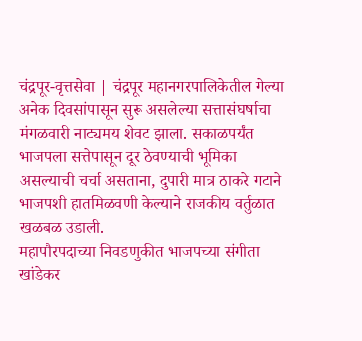चंद्रपूर-वृत्तसेवा | चंद्रपूर महानगरपालिकेतील गेल्या अनेक दिवसांपासून सुरू असलेल्या सत्तासंघर्षाचा मंगळवारी नाट्यमय शेवट झाला. सकाळपर्यंत भाजपला सत्तेपासून दूर ठेवण्याची भूमिका असल्याची चर्चा असताना, दुपारी मात्र ठाकरे गटाने भाजपशी हातमिळवणी केल्याने राजकीय वर्तुळात खळबळ उडाली.
महापौरपदाच्या निवडणुकीत भाजपच्या संगीता खांडेकर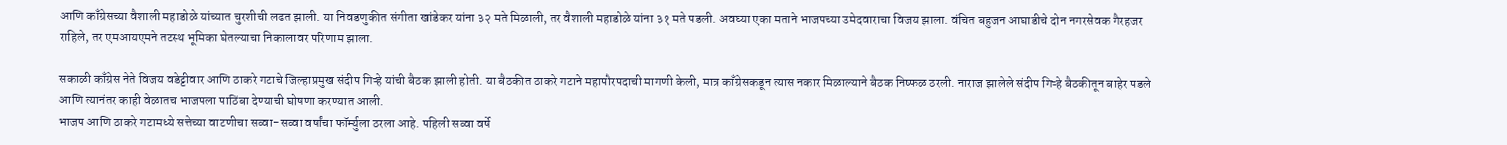आणि काँग्रेसच्या वैशाली महाडोळे यांच्यात चुरशीची लढत झाली. या निवडणुकीत संगीता खांडेकर यांना ३२ मते मिळाली, तर वैशाली महाडोळे यांना ३१ मते पडली. अवघ्या एका मताने भाजपच्या उमेदवाराचा विजय झाला. वंचित बहुजन आघाडीचे दोन नगरसेवक गैरहजर राहिले, तर एमआयएमने तटस्थ भूमिका घेतल्याचा निकालावर परिणाम झाला.

सकाळी काँग्रेस नेते विजय वडेट्टीवार आणि ठाकरे गटाचे जिल्हाप्रमुख संदीप गिऱ्हे यांची बैठक झाली होती. या बैठकीत ठाकरे गटाने महापौरपदाची मागणी केली, मात्र काँग्रेसकडून त्यास नकार मिळाल्याने बैठक निष्फळ ठरली. नाराज झालेले संदीप गिऱ्हे बैठकीतून बाहेर पडले आणि त्यानंतर काही वेळातच भाजपला पाठिंबा देण्याची घोषणा करण्यात आली.
भाजप आणि ठाकरे गटामध्ये सत्तेच्या वाटणीचा सव्वा-सव्वा वर्षांचा फॉर्म्युला ठरला आहे. पहिली सव्वा वर्षे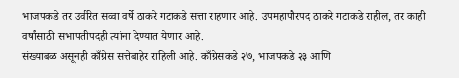भाजपकडे तर उर्वरित सव्वा वर्षे ठाकरे गटाकडे सत्ता राहणार आहे. उपमहापौरपद ठाकरे गटाकडे राहील, तर काही वर्षांसाठी सभापतीपदही त्यांना देण्यात येणार आहे.
संख्याबळ असूनही काँग्रेस सत्तेबाहेर राहिली आहे. काँग्रेसकडे २७, भाजपकडे २३ आणि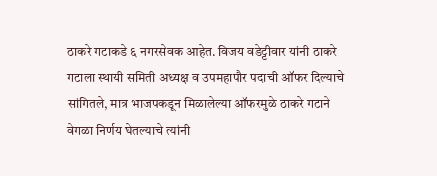ठाकरे गटाकडे ६ नगरसेवक आहेत. विजय वडेट्टीवार यांनी ठाकरे गटाला स्थायी समिती अध्यक्ष व उपमहापौर पदाची ऑफर दिल्याचे सांगितले, मात्र भाजपकडून मिळालेल्या ऑफरमुळे ठाकरे गटाने वेगळा निर्णय घेतल्याचे त्यांनी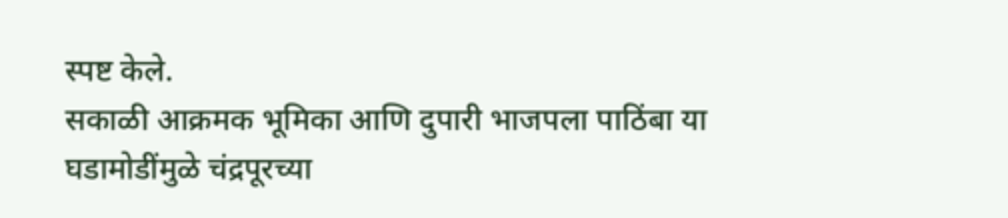स्पष्ट केले.
सकाळी आक्रमक भूमिका आणि दुपारी भाजपला पाठिंबा या घडामोडींमुळे चंद्रपूरच्या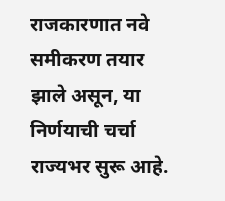राजकारणात नवे समीकरण तयार झाले असून, या निर्णयाची चर्चा राज्यभर सुरू आहे.